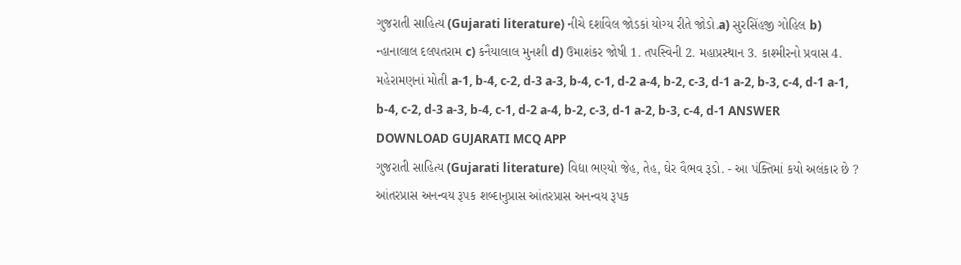ગુજરાતી સાહિત્ય (Gujarati literature) નીચે દર્શાવેલ જોડકાં યોગ્ય રીતે જોડો.a) સુરસિંહજી ગોહિલ b) ન્હાનાલાલ દલપતરામ c) કનૈયાલાલ મુનશી d) ઉમાશંકર જોષી 1. તપસ્વિની 2. મહાપ્રસ્થાન 3. કાશ્મીરનો પ્રવાસ 4. મહેરામણનાં મોતી a-1, b-4, c-2, d-3 a-3, b-4, c-1, d-2 a-4, b-2, c-3, d-1 a-2, b-3, c-4, d-1 a-1, b-4, c-2, d-3 a-3, b-4, c-1, d-2 a-4, b-2, c-3, d-1 a-2, b-3, c-4, d-1 ANSWER DOWNLOAD GUJARATI MCQ APP
ગુજરાતી સાહિત્ય (Gujarati literature) વિદ્યા ભણ્યો જેહ, તેહ, ઘેર વૈભવ રૂડો. - આ પંક્તિમાં કયો અલંકાર છે ? આંતરપ્રાસ અનન્વય રૂપક શબ્દાનુપ્રાસ આંતરપ્રાસ અનન્વય રૂપક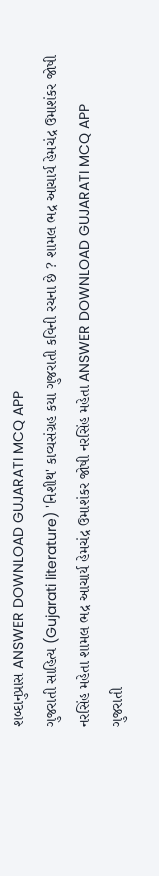શબ્દાનુપ્રાસ ANSWER DOWNLOAD GUJARATI MCQ APP
ગુજરાતી સાહિત્ય (Gujarati literature) 'નિશીથ' કાવ્યસંગ્રહ કયા ગુજરાતી કવિની રચના છે ? શામલ ભદ્ર આચાર્ય હેમચંદ્ર ઉમાશંકર જોષી નરસિંહ મહેતા શામલ ભદ્ર આચાર્ય હેમચંદ્ર ઉમાશંકર જોષી નરસિંહ મહેતા ANSWER DOWNLOAD GUJARATI MCQ APP
ગુજરાતી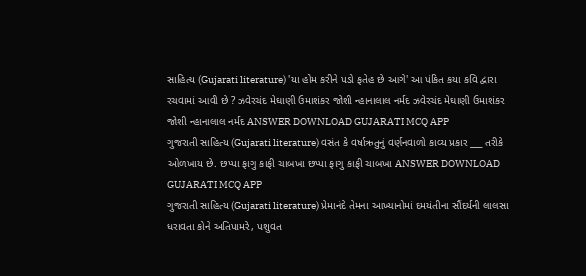સાહિત્ય (Gujarati literature) 'યા હોમ કરીને પડો ફતેહ છે આગે' આ પંકિત કયા કવિ દ્વારા રચવામાં આવી છે ? ઝવેરચંદ મેઘાણી ઉમાશંકર જોશી ન્હાનાલાલ નર્મદ ઝવેરચંદ મેઘાણી ઉમાશંકર જોશી ન્હાનાલાલ નર્મદ ANSWER DOWNLOAD GUJARATI MCQ APP
ગુજરાતી સાહિત્ય (Gujarati literature) વસંત કે વર્ષાઋતુનું વર્ણનવાળો કાવ્ય પ્રકાર ___ તરીકે ઓળખાય છે. છપ્પા ફાગુ કાફી ચાબખા છપ્પા ફાગુ કાફી ચાબખા ANSWER DOWNLOAD GUJARATI MCQ APP
ગુજરાતી સાહિત્ય (Gujarati literature) પ્રેમાનંદે તેમના આખ્યાનોમાં દમયંતીના સૌંદર્યની લાલસા ધરાવતા કોને અતિપામરે, પશુવત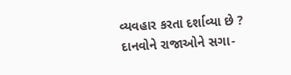વ્યવહાર કરતા દર્શાવ્યા છે ? દાનવોને રાજાઓને સગા-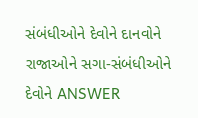સંબંધીઓને દેવોને દાનવોને રાજાઓને સગા-સંબંધીઓને દેવોને ANSWER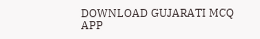DOWNLOAD GUJARATI MCQ APP